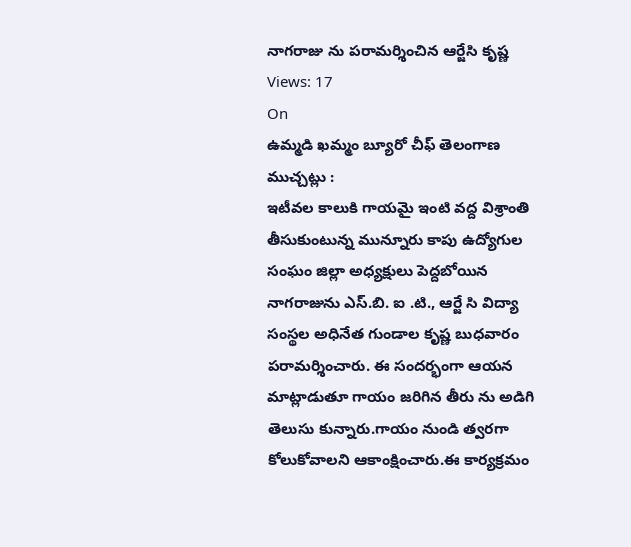నాగరాజు ను పరామర్శించిన ఆర్జేసి కృష్ణ
Views: 17
On
ఉమ్మడి ఖమ్మం బ్యూరో చీఫ్ తెలంగాణ ముచ్చట్లు :
ఇటీవల కాలుకి గాయమై ఇంటి వద్ద విశ్రాంతి తీసుకుంటున్న మున్నూరు కాపు ఉద్యోగుల సంఘం జిల్లా అధ్యక్షులు పెద్దబోయిన నాగరాజును ఎస్.బి. ఐ .టి., ఆర్జే సి విద్యా సంస్థల అధినేత గుండాల కృష్ణ బుధవారం పరామర్శించారు. ఈ సందర్భంగా ఆయన మాట్లాడుతూ గాయం జరిగిన తీరు ను అడిగి తెలుసు కున్నారు.గాయం నుండి త్వరగా కోలుకోవాలని ఆకాంక్షించారు.ఈ కార్యక్రమం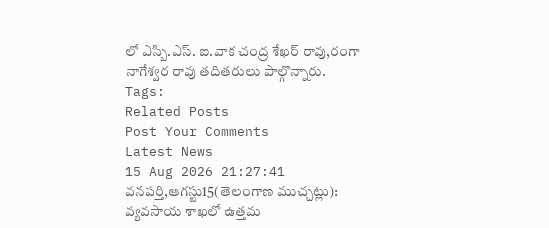లో ఎస్బి.ఎస్. ఐ.వాక చంద్ర శేఖర్ రావు,రంగా నాగేశ్వర రావు తదితరులు పాల్గొన్నారు.
Tags:
Related Posts
Post Your Comments
Latest News
15 Aug 2026 21:27:41
వనపర్తి,ఆగస్టు15(తెలంగాణ ముచ్చట్లు):
వ్యవసాయ శాఖలో ఉత్తమ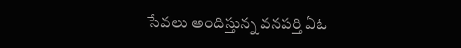సేవలు అందిస్తున్న వనపర్తి ఏఓ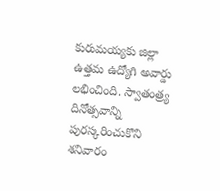కురుమయ్యకు జిల్లా ఉత్తమ ఉద్యోగి అవార్డు లభించింది. స్వాతంత్ర్య దినోత్సవాన్ని పురస్కరించుకొని శనివారం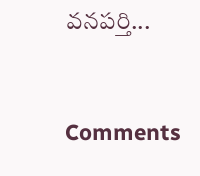వనపర్తి...


Comments